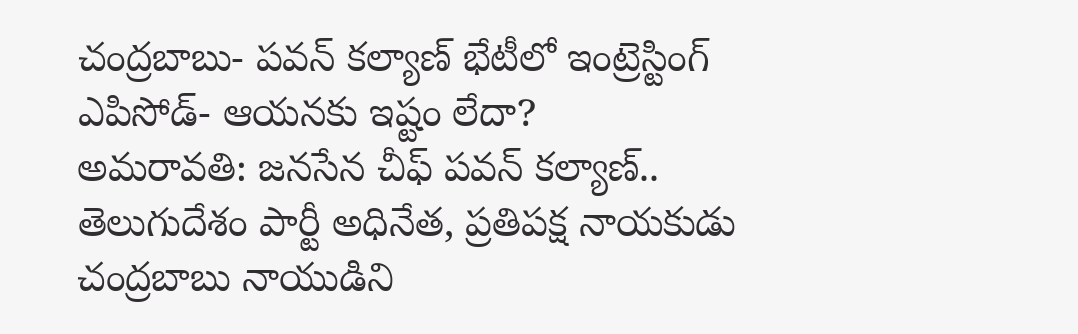చంద్రబాబు- పవన్ కల్యాణ్ భేటీలో ఇంట్రెస్టింగ్ ఎపిసోడ్- ఆయనకు ఇష్టం లేదా?
అమరావతి: జనసేన చీఫ్ పవన్ కల్యాణ్.. తెలుగుదేశం పార్టీ అధినేత, ప్రతిపక్ష నాయకుడు చంద్రబాబు నాయుడిని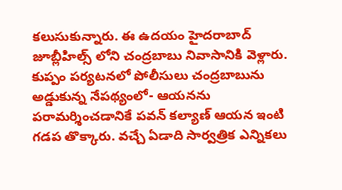కలుసుకున్నారు. ఈ ఉదయం హైదరాబాద్ జూబ్లీహిల్స్ లోని చంద్రబాబు నివాసానికి వెళ్లారు. కుప్పం పర్యటనలో పోలీసులు చంద్రబాబును అడ్డుకున్న నేపథ్యంలో- ఆయనను పరామర్శించడానికే పవన్ కల్యాణ్ ఆయన ఇంటి గడప తొక్కారు. వచ్చే ఏడాది సార్వత్రిక ఎన్నికలు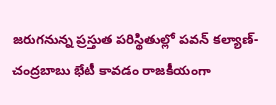జరుగనున్న ప్రస్తుత పరిస్థితుల్లో పవన్ కల్యాణ్-చంద్రబాబు భేటీ కావడం రాజకీయంగా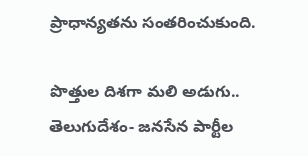ప్రాధాన్యతను సంతరించుకుంది.

పొత్తుల దిశగా మలి అడుగు..
తెలుగుదేశం- జనసేన పార్టీల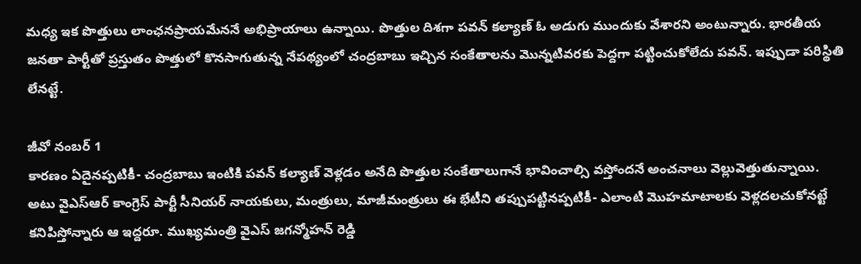మధ్య ఇక పొత్తులు లాంఛనప్రాయమేననే అభిప్రాయాలు ఉన్నాయి. పొత్తుల దిశగా పవన్ కల్యాణ్ ఓ అడుగు ముందుకు వేశారని అంటున్నారు. భారతీయ జనతా పార్టీతో ప్రస్తుతం పొత్తులో కొనసాగుతున్న నేపథ్యంలో చంద్రబాబు ఇచ్చిన సంకేతాలను మొన్నటివరకు పెద్దగా పట్టించుకోలేదు పవన్. ఇప్పుడా పరిస్థితి లేనట్టే.

జీవో నంబర్ 1
కారణం ఏదైనప్పటికీ- చంద్రబాబు ఇంటికి పవన్ కల్యాణ్ వెళ్లడం అనేది పొత్తుల సంకేతాలుగానే భావించాల్సి వస్తోందనే అంచనాలు వెల్లువెత్తుతున్నాయి. అటు వైఎస్ఆర్ కాంగ్రెస్ పార్టీ సీనియర్ నాయకులు, మంత్రులు, మాజీమంత్రులు ఈ భేటీని తప్పుపట్టినప్పటికీ- ఎలాంటి మొహమాటాలకు వెళ్లదలచుకోనట్టే కనిపిస్తోన్నారు ఆ ఇద్దరూ. ముఖ్యమంత్రి వైఎస్ జగన్మోహన్ రెడ్డి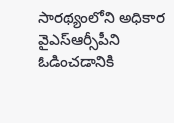సారథ్యంలోని అధికార వైఎస్ఆర్సీపీని ఓడించడానికి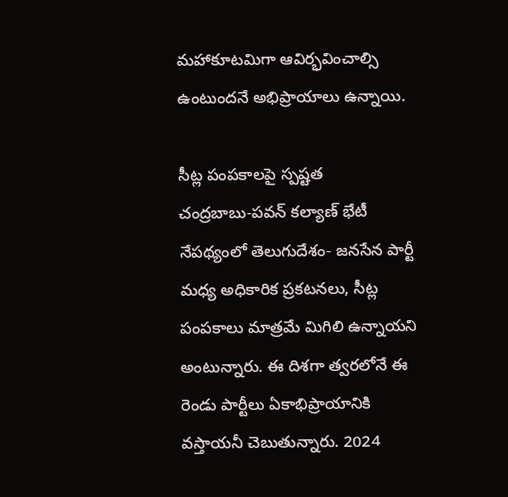మహాకూటమిగా ఆవిర్భవించాల్సి ఉంటుందనే అభిప్రాయాలు ఉన్నాయి.

సీట్ల పంపకాలపై స్పష్టత
చంద్రబాబు-పవన్ కల్యాణ్ భేటీ నేపథ్యంలో తెలుగుదేశం- జనసేన పార్టీ మధ్య అధికారిక ప్రకటనలు, సీట్ల పంపకాలు మాత్రమే మిగిలి ఉన్నాయని అంటున్నారు. ఈ దిశగా త్వరలోనే ఈ రెండు పార్టీలు ఏకాభిప్రాయానికి వస్తాయనీ చెబుతున్నారు. 2024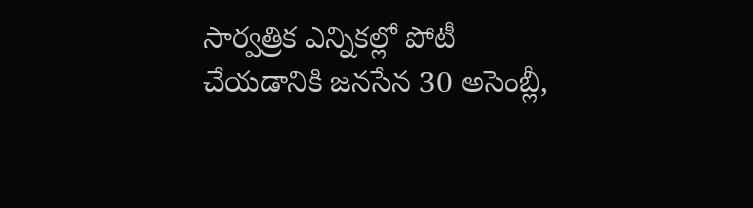సార్వత్రిక ఎన్నికల్లో పోటీ చేయడానికి జనసేన 30 అసెంబ్లీ,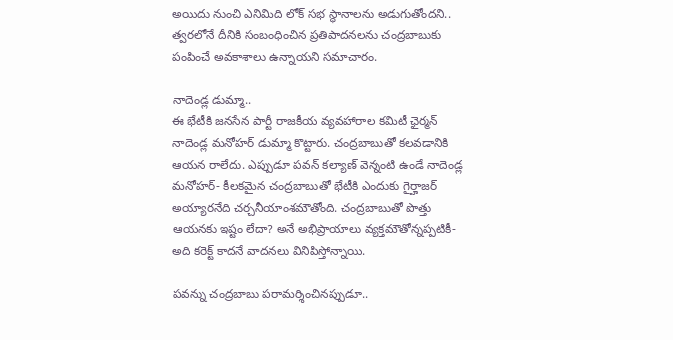అయిదు నుంచి ఎనిమిది లోక్ సభ స్థానాలను అడుగుతోందని.. త్వరలోనే దీనికి సంబంధించిన ప్రతిపాదనలను చంద్రబాబుకు పంపించే అవకాశాలు ఉన్నాయని సమాచారం.

నాదెండ్ల డుమ్మా..
ఈ భేటీకి జనసేన పార్టీ రాజకీయ వ్యవహారాల కమిటీ ఛైర్మన్ నాదెండ్ల మనోహర్ డుమ్మా కొట్టారు. చంద్రబాబుతో కలవడానికి ఆయన రాలేదు. ఎప్పుడూ పవన్ కల్యాణ్ వెన్నంటి ఉండే నాదెండ్ల మనోహర్- కీలకమైన చంద్రబాబుతో భేటీకి ఎందుకు గైర్హాజర్ అయ్యారనేది చర్చనీయాంశమౌతోంది. చంద్రబాబుతో పొత్తు ఆయనకు ఇష్టం లేదా? అనే అభిప్రాయాలు వ్యక్తమౌతోన్నప్పటికీ- అది కరెక్ట్ కాదనే వాదనలు వినిపిస్తోన్నాయి.

పవన్ను చంద్రబాబు పరామర్శించినప్పుడూ..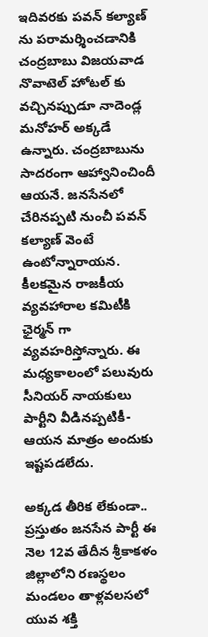ఇదివరకు పవన్ కల్యాణ్ ను పరామర్శించడానికి చంద్రబాబు విజయవాడ నొవాటెల్ హోటల్ కు వచ్చినప్పుడూ నాదెండ్ల మనోహర్ అక్కడే ఉన్నారు. చంద్రబాబును సాదరంగా ఆహ్వానించిందీ ఆయనే. జనసేనలో చేరినప్పటి నుంచీ పవన్ కల్యాణ్ వెంటే ఉంటోన్నారాయన. కీలకమైన రాజకీయ వ్యవహారాల కమిటీకి ఛైర్మన్ గా వ్యవహరిస్తోన్నారు. ఈ మధ్యకాలంలో పలువురు సీనియర్ నాయకులు పార్టీని వీడినప్పటికీ- ఆయన మాత్రం అందుకు ఇష్టపడలేదు.

అక్కడ తీరిక లేకుండా..
ప్రస్తుతం జనసేన పార్టీ ఈ నెల 12వ తేదీన శ్రీకాకళం జిల్లాలోని రణస్థలం మండలం తాళ్లవలసలో యువ శక్తి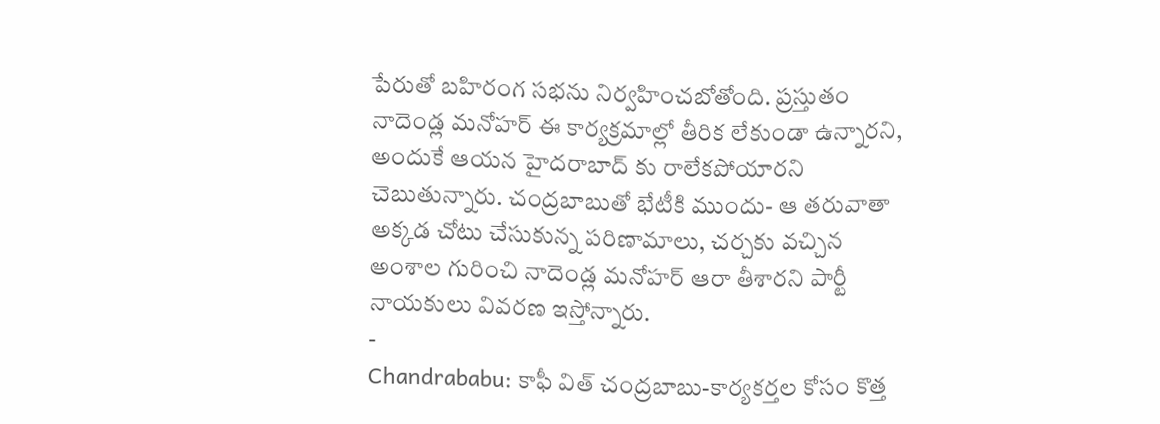పేరుతో బహిరంగ సభను నిర్వహించబోతోంది. ప్రస్తుతం నాదెండ్ల మనోహర్ ఈ కార్యక్రమాల్లో తీరిక లేకుండా ఉన్నారని, అందుకే ఆయన హైదరాబాద్ కు రాలేకపోయారని చెబుతున్నారు. చంద్రబాబుతో భేటీకి ముందు- ఆ తరువాతా అక్కడ చోటు చేసుకున్న పరిణామాలు, చర్చకు వచ్చిన అంశాల గురించి నాదెండ్ల మనోహర్ ఆరా తీశారని పార్టీ నాయకులు వివరణ ఇస్తోన్నారు.
-
Chandrababu: కాఫీ విత్ చంద్రబాబు-కార్యకర్తల కోసం కొత్త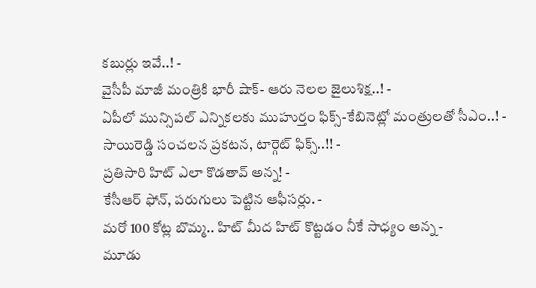కబుర్లు ఇవే..! -
వైసీపీ మాజీ మంత్రికి భారీ షాక్- ఆరు నెలల జైలుశిక్ష..! -
ఏపీలో మున్సిపల్ ఎన్నికలకు ముహుర్తం ఫిక్స్-కేబినెట్లో మంత్రులతో సీఎం..! -
సాయిరెడ్డి సంచలన ప్రకటన, టార్గెట్ ఫిక్స్..!! -
ప్రతిసారి హిట్ ఎలా కొడతావ్ అన్న! -
కేసీఆర్ ఫోన్, పరుగులు పెట్టిన ఆఫీసర్లు. -
మరో 100 కోట్ల బొమ్మ.. హిట్ మీద హిట్ కొట్టడం నీకే సాధ్యం అన్న -
మూడు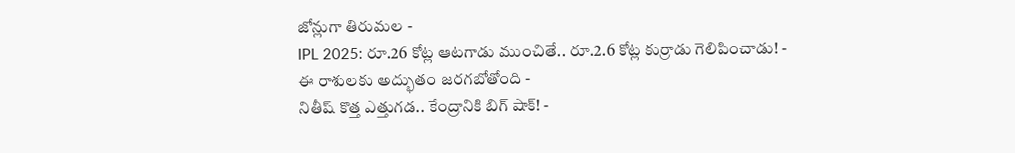జోన్లుగా తిరుమల -
IPL 2025: రూ.26 కోట్ల ఆటగాడు ముంచితే.. రూ.2.6 కోట్ల కుర్రాడు గెలిపించాడు! -
ఈ రాశులకు అద్భుతం జరగబోతోంది -
నితీష్ కొత్త ఎత్తుగడ.. కేంద్రానికి బిగ్ షాక్! -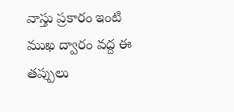వాస్తు ప్రకారం ఇంటి ముఖ ద్వారం వద్ద ఈ తప్పులు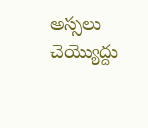అస్సలు చెయ్యొద్దు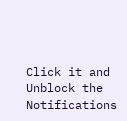Click it and Unblock the Notifications